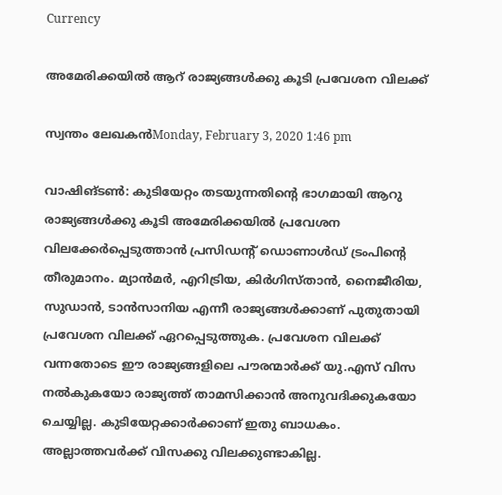Currency

അമേരിക്കയില്‍ ആറ് രാജ്യങ്ങള്‍ക്കു കൂടി പ്രവേശന വിലക്ക്

സ്വന്തം ലേഖകന്‍Monday, February 3, 2020 1:46 pm

വാഷിങ്ടണ്‍: കുടിയേറ്റം തടയുന്നതിന്റെ ഭാഗമായി ആറു രാജ്യങ്ങള്‍ക്കു കൂടി അമേരിക്കയില്‍ പ്രവേശന വിലക്കേര്‍പ്പെടുത്താന്‍ പ്രസിഡന്റ് ഡൊണാള്‍ഡ് ട്രംപിന്റെ തീരുമാനം. മ്യാന്‍മര്‍, എറിട്രിയ, കിര്‍ഗിസ്താന്‍, നൈജീരിയ, സുഡാന്‍, ടാന്‍സാനിയ എന്നീ രാജ്യങ്ങള്‍ക്കാണ് പുതുതായി പ്രവേശന വിലക്ക് ഏറപ്പെടുത്തുക. പ്രവേശന വിലക്ക് വന്നതോടെ ഈ രാജ്യങ്ങളിലെ പൗരന്മാര്‍ക്ക് യു.എസ് വിസ നല്‍കുകയോ രാജ്യത്ത് താമസിക്കാന്‍ അനുവദിക്കുകയോ ചെയ്യില്ല. കുടിയേറ്റക്കാര്‍ക്കാണ് ഇതു ബാധകം. അല്ലാത്തവര്‍ക്ക് വിസക്കു വിലക്കുണ്ടാകില്ല.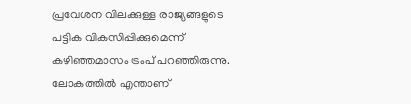പ്രവേശന വിലക്കുള്ള രാജ്യങ്ങളുടെ പട്ടിക വികസിപ്പിക്കുമെന്ന് കഴിഞ്ഞമാസം ട്രംപ് പറഞ്ഞിരുന്നു. ലോകത്തില്‍ എന്താണ്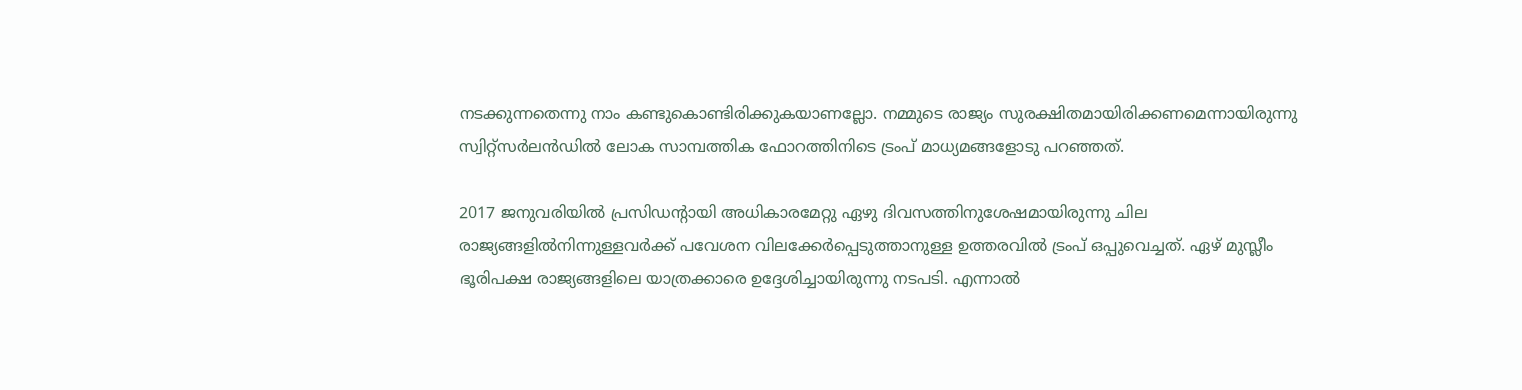നടക്കുന്നതെന്നു നാം കണ്ടുകൊണ്ടിരിക്കുകയാണല്ലോ. നമ്മുടെ രാജ്യം സുരക്ഷിതമായിരിക്കണമെന്നായിരുന്നു സ്വിറ്റ്‌സര്‍ലന്‍ഡില്‍ ലോക സാമ്പത്തിക ഫോറത്തിനിടെ ട്രംപ് മാധ്യമങ്ങളോടു പറഞ്ഞത്.

2017 ജനുവരിയില്‍ പ്രസിഡന്റായി അധികാരമേറ്റു ഏഴു ദിവസത്തിനുശേഷമായിരുന്നു ചില രാജ്യങ്ങളില്‍നിന്നുള്ളവര്‍ക്ക് പവേശന വിലക്കേര്‍പ്പെടുത്താനുള്ള ഉത്തരവില്‍ ട്രംപ് ഒപ്പുവെച്ചത്. ഏഴ് മുസ്ലീം ഭൂരിപക്ഷ രാജ്യങ്ങളിലെ യാത്രക്കാരെ ഉദ്ദേശിച്ചായിരുന്നു നടപടി. എന്നാല്‍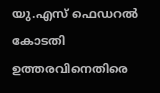യു.എസ് ഫെഡറല്‍ കോടതി ഉത്തരവിനെതിരെ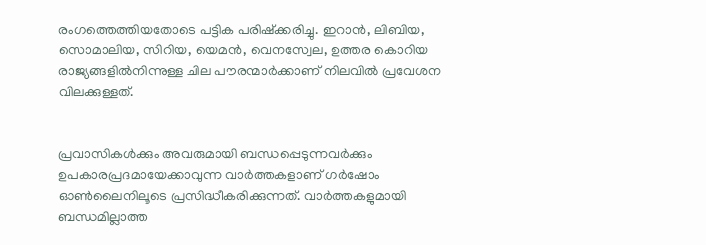രംഗത്തെത്തിയതോടെ പട്ടിക പരിഷ്‌ക്കരിച്ചു. ഇറാന്‍, ലിബിയ, സൊമാലിയ, സിറിയ, യെമന്‍, വെനസ്വേല, ഉത്തര കൊറിയ രാജ്യങ്ങളില്‍നിന്നുള്ള ചില പൗരന്മാര്‍ക്കാണ് നിലവില്‍ പ്രവേശന വിലക്കുള്ളത്.


പ്രവാസികൾക്കും അവരുമായി ബന്ധപ്പെടുന്നവർക്കും ഉപകാരപ്രദമായേക്കാവുന്ന വാർത്തകളാണ് ഗർഷോം ഓൺലൈനിലൂടെ പ്രസിദ്ധീകരിക്കുന്നത്. വാർത്തകളുമായി ബന്ധമില്ലാത്ത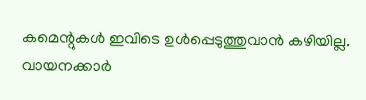കമെന്റുകൾ ഇവിടെ ഉൾപ്പെടുത്തുവാൻ കഴിയില്ല. വായനക്കാർ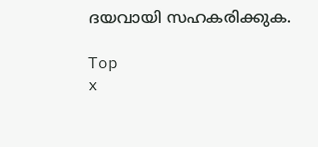ദയവായി സഹകരിക്കുക.

Top
x